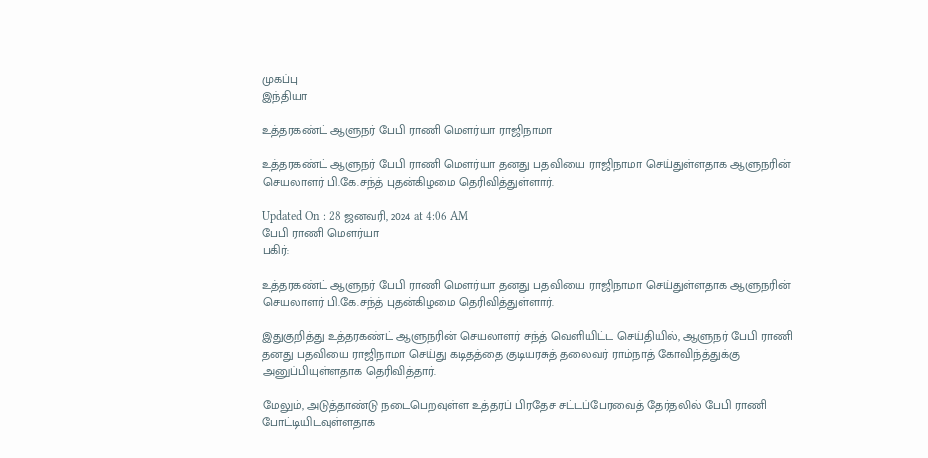முகப்பு
இந்தியா

உத்தரகண்ட் ஆளுநர் பேபி ராணி மௌர்யா ராஜிநாமா

உத்தரகண்ட் ஆளுநர் பேபி ராணி மௌர்யா தனது பதவியை ராஜிநாமா செய்துள்ளதாக ஆளுநரின் செயலாளர் பி.கே.சந்த் புதன்கிழமை தெரிவித்துள்ளார்.

Updated On : 28 ஜனவரி, 2024 at 4:06 AM
பேபி ராணி மௌர்யா
பகிர்:

உத்தரகண்ட் ஆளுநர் பேபி ராணி மௌர்யா தனது பதவியை ராஜிநாமா செய்துள்ளதாக ஆளுநரின் செயலாளர் பி.கே.சந்த் புதன்கிழமை தெரிவித்துள்ளார்.

இதுகுறித்து உத்தரகண்ட் ஆளுநரின் செயலாளர் சந்த் வெளியிட்ட செய்தியில், ஆளுநர் பேபி ராணி தனது பதவியை ராஜிநாமா செய்து கடிதத்தை குடியரசுத் தலைவர் ராம்நாத் கோவிந்த்துக்கு அனுப்பியுள்ளதாக தெரிவித்தார்.

மேலும், அடுத்தாண்டு நடைபெறவுள்ள உத்தரப் பிரதேச சட்டப்பேரவைத் தேர்தலில் பேபி ராணி போட்டியிடவுள்ளதாக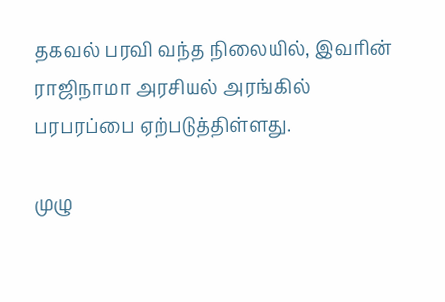தகவல் பரவி வந்த நிலையில், இவரின் ராஜிநாமா அரசியல் அரங்கில் பரபரப்பை ஏற்படுத்திள்ளது.

முழு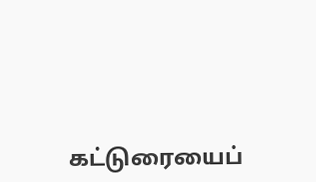கட்டுரையைப்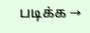படிக்க →